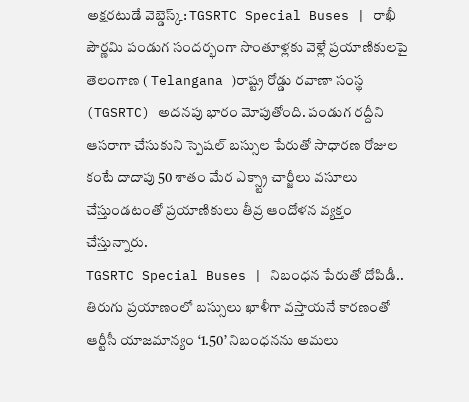అక్షరటుడే వెబ్డెస్క్: TGSRTC Special Buses | రాఖీ పౌర్ణమి పండుగ సందర్భంగా సొంతూళ్లకు వెళ్లే ప్రయాణికులపై తెలంగాణ ( Telangana )రాష్ట్ర రోడ్డు రవాణా సంస్థ (TGSRTC) అదనపు భారం మోపుతోంది. పండుగ రద్దీని ఆసరాగా చేసుకుని స్పెషల్ బస్సుల పేరుతో సాధారణ రోజుల కంటే దాదాపు 50 శాతం మేర ఎక్స్ట్రా చార్జీలు వసూలు చేస్తుండటంతో ప్రయాణికులు తీవ్ర ఆందోళన వ్యక్తం చేస్తున్నారు.
TGSRTC Special Buses | నిబంధన పేరుతో దోపిడీ..
తిరుగు ప్రయాణంలో బస్సులు ఖాళీగా వస్తాయనే కారణంతో ఆర్టీసీ యాజమాన్యం ‘1.50’ నిబంధనను అమలు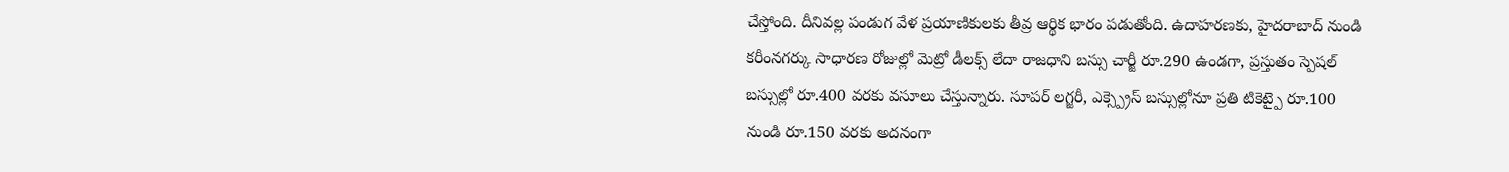చేస్తోంది. దీనివల్ల పండుగ వేళ ప్రయాణికులకు తీవ్ర ఆర్థిక భారం పడుతోంది. ఉదాహరణకు, హైదరాబాద్ నుండి కరీంనగర్కు సాధారణ రోజుల్లో మెట్రో డీలక్స్ లేదా రాజధాని బస్సు చార్జీ రూ.290 ఉండగా, ప్రస్తుతం స్పెషల్ బస్సుల్లో రూ.400 వరకు వసూలు చేస్తున్నారు. సూపర్ లగ్జరీ, ఎక్స్ప్రెస్ బస్సుల్లోనూ ప్రతి టికెట్పై రూ.100 నుండి రూ.150 వరకు అదనంగా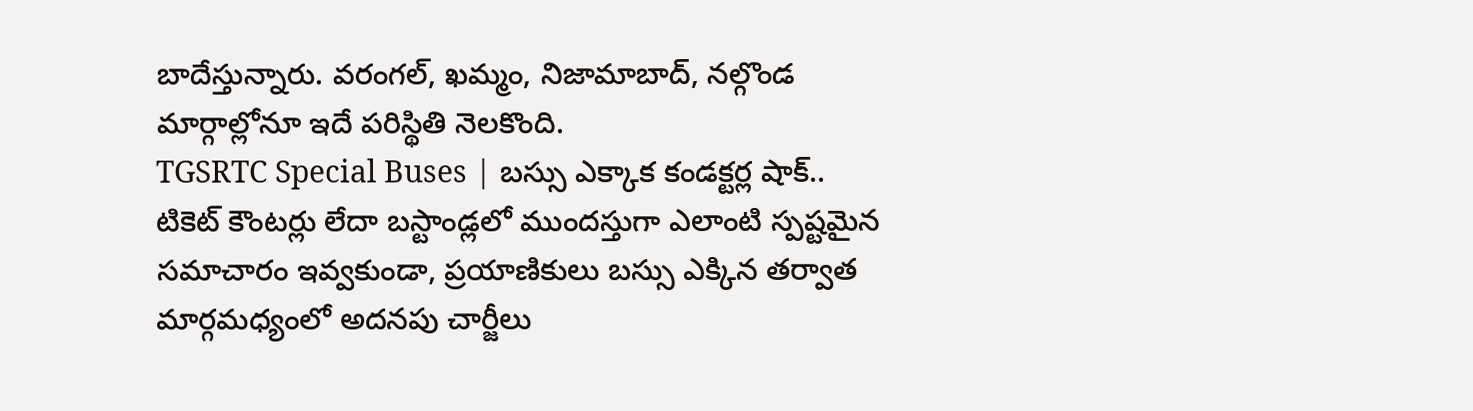బాదేస్తున్నారు. వరంగల్, ఖమ్మం, నిజామాబాద్, నల్గొండ మార్గాల్లోనూ ఇదే పరిస్థితి నెలకొంది.
TGSRTC Special Buses | బస్సు ఎక్కాక కండక్టర్ల షాక్..
టికెట్ కౌంటర్లు లేదా బస్టాండ్లలో ముందస్తుగా ఎలాంటి స్పష్టమైన సమాచారం ఇవ్వకుండా, ప్రయాణికులు బస్సు ఎక్కిన తర్వాత మార్గమధ్యంలో అదనపు చార్జీలు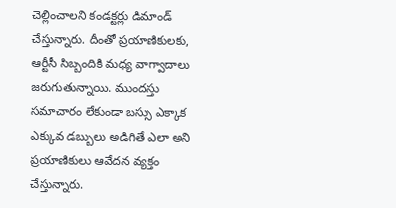చెల్లించాలని కండక్టర్లు డిమాండ్ చేస్తున్నారు. దీంతో ప్రయాణికులకు, ఆర్టీసీ సిబ్బందికి మధ్య వాగ్వాదాలు జరుగుతున్నాయి. ముందస్తు సమాచారం లేకుండా బస్సు ఎక్కాక ఎక్కువ డబ్బులు అడిగితే ఎలా అని ప్రయాణికులు ఆవేదన వ్యక్తం చేస్తున్నారు.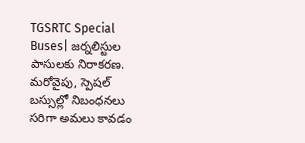TGSRTC Special Buses| జర్నలిస్టుల పాసులకు నిరాకరణ.
మరోవైపు, స్పెషల్ బస్సుల్లో నిబంధనలు సరిగా అమలు కావడం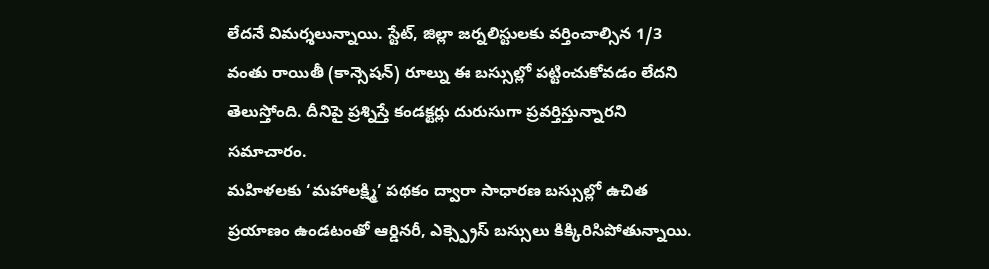లేదనే విమర్శలున్నాయి. స్టేట్, జిల్లా జర్నలిస్టులకు వర్తించాల్సిన 1/3 వంతు రాయితీ (కాన్సెషన్) రూల్ను ఈ బస్సుల్లో పట్టించుకోవడం లేదని తెలుస్తోంది. దీనిపై ప్రశ్నిస్తే కండక్టర్లు దురుసుగా ప్రవర్తిస్తున్నారని సమాచారం.
మహిళలకు ‘మహాలక్ష్మి’ పథకం ద్వారా సాధారణ బస్సుల్లో ఉచిత ప్రయాణం ఉండటంతో ఆర్డినరీ, ఎక్స్ప్రెస్ బస్సులు కిక్కిరిసిపోతున్నాయి.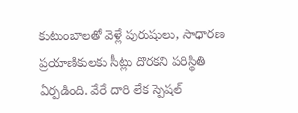కుటుంబాలతో వెళ్లే పురుషులు, సాధారణ ప్రయాణికులకు సీట్లు దొరకని పరిస్థితి ఏర్పడింది. వేరే దారి లేక స్పెషల్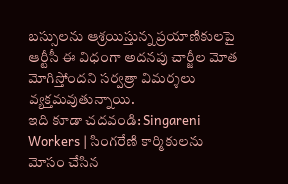బస్సులను ఆశ్రయిస్తున్న ప్రయాణికులపై ఆర్టీసీ ఈ విధంగా అదనపు చార్జీల మోత మోగిస్తోందని సర్వత్రా విమర్శలు వ్యక్తమవుతున్నాయి.
ఇది కూడా చదవండి: Singareni Workers | సింగరేణి కార్మికులను మోసం చేసిన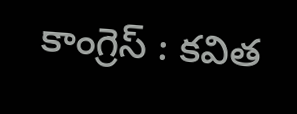కాంగ్రెస్ : కవిత